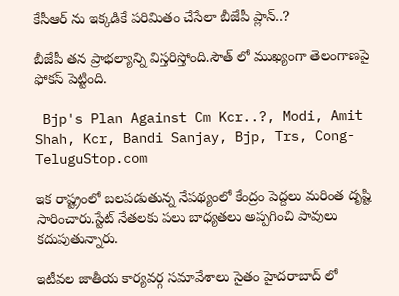కేసీఆర్ ను ఇక్క‌డికే ప‌రిమితం చేసేలా బీజేపీ ప్లాన్..?

బీజేపీ త‌న ప్రాభ‌ల్యాన్ని విస్త‌రిస్తోంది.సౌత్ లో ముఖ్యంగా తెలంగాణ‌పై ఫోక‌స్ పెట్టింది.

 Bjp's Plan Against Cm Kcr..?, Modi, Amit Shah, Kcr, Bandi Sanjay, Bjp, Trs, Cong-TeluguStop.com

ఇక రాష్ట్రంలో బ‌ల‌ప‌డుతున్న నేప‌థ్యంలో కేంద్రం పెద్ద‌లు మ‌రింత దృష్టి సారించారు.స్టేట్ నేత‌ల‌కు ప‌లు బాధ్య‌త‌లు అప్ప‌గించి పావులు క‌దుపుతున్నారు.

ఇటీవ‌ల జాతీయ కార్య‌వ‌ర్గ స‌మావేశాలు సైతం హైద‌రాబాద్ లో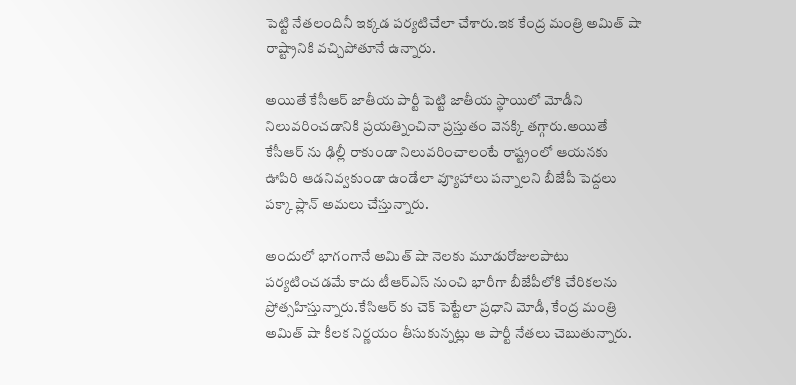పెట్టి నేత‌లందినీ ఇక్క‌డ ప‌ర్య‌టిచేలా చేశారు.ఇక కేంద్ర మంత్రి అమిత్ షా రాష్ట్రానికి వ‌చ్చిపోతూనే ఉన్నారు.

అయితే కేసీఆర్ జాతీయ పార్టీ పెట్టి జాతీయ స్థాయిలో మోడీని నిలువ‌రించ‌డానికి ప్ర‌య‌త్నించినా ప్ర‌స్తుతం వెన‌క్కి త‌గ్గారు.అయితే కేసీఆర్ ను ఢిల్లీ రాకుండా నిలువ‌రించాలంటే రాష్ట్రంలో ఆయ‌న‌కు ఊపిరి ఆడ‌నివ్వ‌కుండా ఉండేలా వ్యూహాలు ప‌న్నాల‌ని బీజేపీ పెద్ద‌లు ప‌క్కా ప్లాన్ అమ‌లు చేస్తున్నారు.

అందులో భాగంగానే అమిత్ షా నెలకు మూడురోజులపాటు పర్యటించడమే కాదు టీఆర్ఎస్ నుంచి భారీగా బీజేపీలోకి చేరికలను ప్రోత్స‌హిస్తున్నారు.కేసిఆర్ కు చెక్ పెట్టేలా ప్ర‌ధాని మోడీ, కేంద్ర మంత్రి అమిత్ షా కీల‌క నిర్ణ‌యం తీసుకున్న‌ట్లు ఆ పార్టీ నేత‌లు చెబుతున్నారు.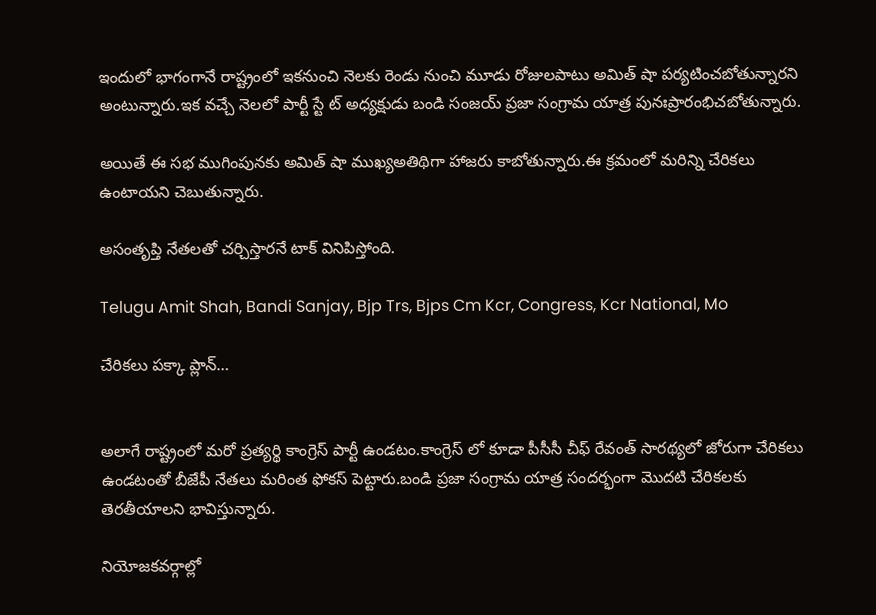ఇందులో భాగంగానే రాష్ట్రంలో ఇక‌నుంచి నెల‌కు రెండు నుంచి మూడు రోజులపాటు అమిత్ షా ప‌ర్య‌టించ‌బోతున్నారని అంటున్నారు.ఇక వ‌చ్చే నెల‌లో పార్టీ స్టే ట్ అధ్య‌క్షుడు బండి సంజ‌య్ ప్ర‌జా సంగ్రామ యాత్ర పునఃప్రారంభిచ‌బోతున్నారు.

అయితే ఈ స‌భ ముగింపున‌కు అమిత్ షా ముఖ్యఅతిథిగా హాజ‌రు కాబోతున్నారు.ఈ క్ర‌మంలో మ‌రిన్ని చేరిక‌లు ఉంటాయ‌ని చెబుతున్నారు.

అసంతృప్తి నేత‌ల‌తో చ‌ర్చిస్తార‌నే టాక్ వినిపిస్తోంది.

Telugu Amit Shah, Bandi Sanjay, Bjp Trs, Bjps Cm Kcr, Congress, Kcr National, Mo

చేరిక‌లు ప‌క్కా ప్లాన్…


అలాగే రాష్ట్రంలో మ‌రో ప్ర‌త్య‌ర్థి కాంగ్రెస్ పార్టీ ఉండ‌టం.కాంగ్రెస్ లో కూడా పీసీసీ చీఫ్ రేవంత్ సార‌థ్య‌లో జోరుగా చేరిక‌లు ఉండ‌టంతో బీజేపీ నేత‌లు మ‌రింత ఫోక‌స్ పెట్టారు.బండి ప్ర‌జా సంగ్రామ యాత్ర సంద‌ర్భంగా మొదటి చేరిక‌లకు తెరతీయాలని భావిస్తున్నారు.

నియోజ‌క‌వ‌ర్గాల్లో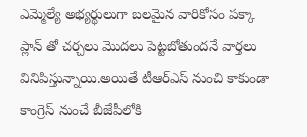ఎమ్మెల్యే అభ్య‌ర్థులుగా బ‌ల‌మైన వారికోసం ప‌క్కా ప్లాన్ తో చ‌ర్చ‌లు మొద‌లు పెట్ట‌బోతుంద‌నే వార్త‌లు వినిపిస్తున్నాయి.అయితే టీఆర్ఎస్ నుంచి కాకుండా కాంగ్రెస్ నుంచే బీజేపీలోకి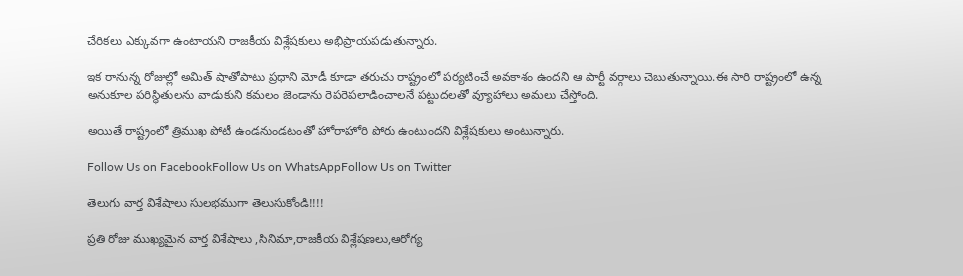చేరికలు ఎక్కువగా ఉంటాయని రాజకీయ విశ్లేషకులు అభిప్రాయపడుతున్నారు.

ఇక రానున్న రోజుల్లో అమిత్ షాతోపాటు ప్ర‌ధాని మోడీ కూడా త‌రుచు రాష్ట్రంలో ప‌ర్య‌టించే అవ‌కాశం ఉందని ఆ పార్టీ వర్గాలు చెబుతున్నాయి.ఈ సారి రాష్ట్రంలో ఉన్న అనుకూల ప‌రిస్థితుల‌ను వాడుకుని కమలం జెండాను రెపరెపలాడించాలనే పట్టుదలతో వ్యూహాలు అమ‌లు చేస్తోంది.

అయితే రాష్ట్రంలో త్రిముఖ పోటీ ఉండ‌నుండ‌టంతో హోరాహోరి పోరు ఉంటుంద‌ని విశ్లేష‌కులు అంటున్నారు.

Follow Us on FacebookFollow Us on WhatsAppFollow Us on Twitter

తెలుగు వార్త విశేషాలు సులభముగా తెలుసుకోండి!!!!

ప్రతి రోజు ముఖ్యమైన వార్త విశేషాలు ,సినిమా,రాజకీయ విశ్లేషణలు,ఆరోగ్య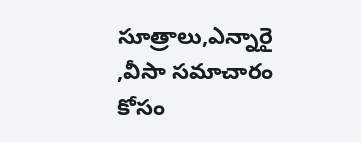సూత్రాలు,ఎన్నారై ,వీసా సమాచారం కోసం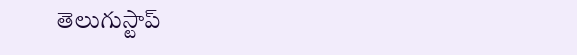తెలుగుస్టాప్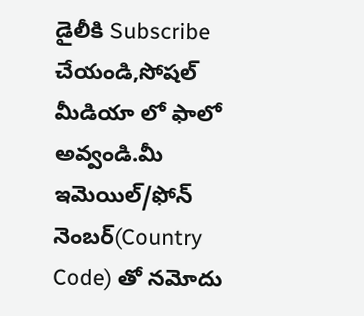డైలీకి Subscribe చేయండి,సోషల్ మీడియా లో ఫాలో అవ్వండి.మీ ఇమెయిల్/ఫోన్ నెంబర్(Country Code) తో నమోదు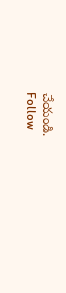చేయండి.
Follow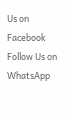Us on Facebook Follow Us on WhatsApp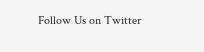Follow Us on Twitter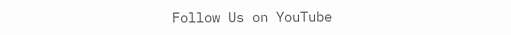Follow Us on YouTube